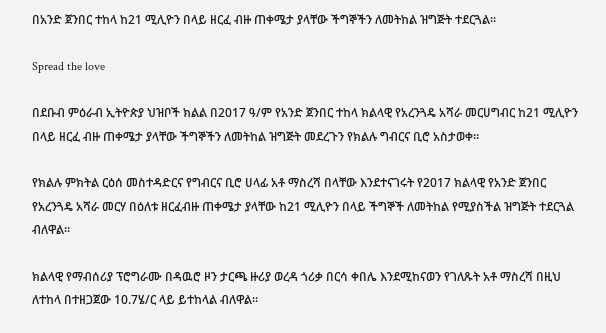በአንድ ጀንበር ተከላ ከ21 ሚሊዮን በላይ ዘርፈ ብዙ ጠቀሜታ ያላቸው ችግኞችን ለመትከል ዝግጅት ተደርጓል።

Spread the love

በደቡብ ምዕራብ ኢትዮጵያ ህዝቦች ክልል በ2017 ዓ/ም የአንድ ጀንበር ተከላ ክልላዊ የአረንጓዴ አሻራ መርሀግብር ከ21 ሚሊዮን በላይ ዘርፈ ብዙ ጠቀሜታ ያላቸው ችግኞችን ለመትከል ዝግጅት መደረጉን የክልሉ ግብርና ቢሮ አስታወቀ።

የክልሉ ምክትል ርዕሰ መስተዳድርና የግብርና ቢሮ ሀላፊ አቶ ማስረሻ በላቸው እንደተናገሩት የ2017 ክልላዊ የአንድ ጀንበር የአረንጓዴ አሻራ መርሃ በዕለቱ ዘርፈብዙ ጠቀሜታ ያላቸው ከ21 ሚሊዮን በላይ ችግኞች ለመትከል የሚያስችል ዝግጅት ተደርጓል ብለዋል።

ክልላዊ የማብሰሪያ ፕሮግራሙ በዳዉሮ ዞን ታርጫ ዙሪያ ወረዳ ጎሪቃ በርሳ ቀበሌ እንደሚከናወን የገለጹት አቶ ማስረሻ በዚህ ለተከላ በተዘጋጀው 10.7ሄ/ር ላይ ይተከላል ብለዋል።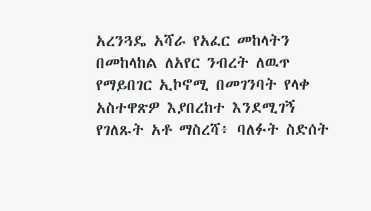አረንጓዴ አሻራ የአፈር መከላትን በመከላከል ለአየር ንብረት ለዉጥ የማይበገር ኢኮኖሚ በመገንባት የላቀ አስተዋጽዎ እያበረከተ እንደሚገኝ የገለጹት አቶ ማስረሻ፥ ባለፉት ስድሰት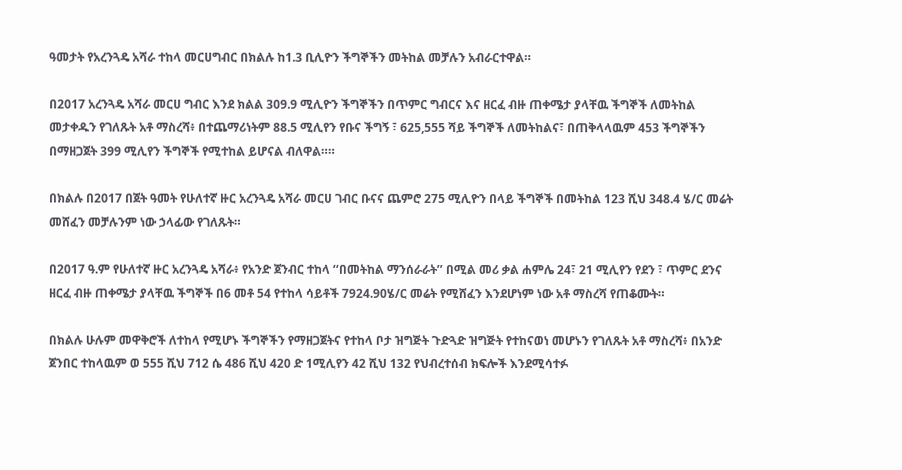ዓመታት የአረንጓዴ አሻራ ተከላ መርሀግብር በክልሉ ከ1.3 ቢሊዮን ችግኞችን መትከል መቻሉን አብራርተዋል።

በ2017 አረንጓዴ አሻራ መርሀ ግብር እንደ ክልል 309.9 ሚሊዮን ችግኞችን በጥምር ግብርና እና ዘርፈ ብዙ ጠቀሜታ ያላቸዉ ችግኞች ለመትከል መታቀዱን የገለጹት አቶ ማስረሻ፥ በተጨማሪነትም 88.5 ሚሊየን የቡና ችግኝ ፣ 625,555 ሻይ ችግኞች ለመትከልና፣ በጠቅላላዉም 453 ችግኞችን በማዘጋጀት 399 ሚሊየን ችግኞች የሚተከል ይሆናል ብለዋል።።

በክልሉ በ2017 በጀት ዓመት የሁለተኛ ዙር አረንጓዴ አሻራ መርሀ ገብር ቡናና ጨምሮ 275 ሚሊዮን በላይ ችግኞች በመትከል 123 ሺህ 348.4 ሄ/ር መሬት መሸፈን መቻሉንም ነው ኃላፊው የገለጹት።

በ2017 ዓ.ም የሁለተኛ ዙር አረንጓዴ አሻራ፥ የአንድ ጀንብር ተከላ ‘‘በመትከል ማንሰራራት’’ በሚል መሪ ቃል ሐምሌ 24፣ 21 ሚሊየን የደን ፣ ጥምር ደንና ዘርፈ ብዙ ጠቀሜታ ያላቸዉ ችግኞች በ6 መቶ 54 የተከላ ሳይቶች 7924.90ሄ/ር መሬት የሚሸፈን እንደሆነም ነው አቶ ማስረሻ የጠቆሙት።

በክልሉ ሁሉም መዋቅሮች ለተከላ የሚሆኑ ችግኞችን የማዘጋጀትና የተከላ ቦታ ዝግጅት ጉድጓድ ዝግጅት የተከናወነ መሆኑን የገለጹት አቶ ማስረሻ፥ በአንድ ጀንበር ተከላዉም ወ 555 ሺህ 712 ሴ 486 ሺህ 420 ድ 1ሚሊየን 42 ሺህ 132 የህብረተሰብ ክፍሎች እንደሚሳተፉ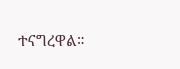ተናግረዋል።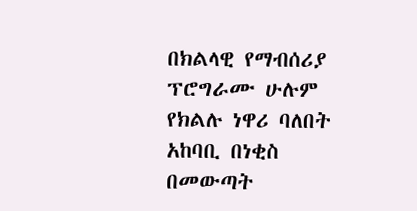በክልላዊ የማብሰሪያ ፕሮግራሙ ሁሉም የክልሉ ነዋሪ ባለበት አከባቢ በነቂስ በመውጣት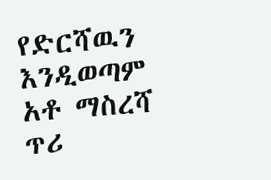የድርሻዉን እንዲወጣም አቶ ማስረሻ ጥሪ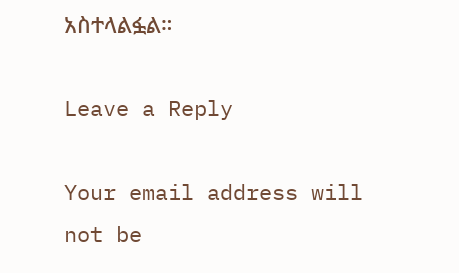አስተላልፏል።

Leave a Reply

Your email address will not be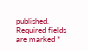published. Required fields are marked *